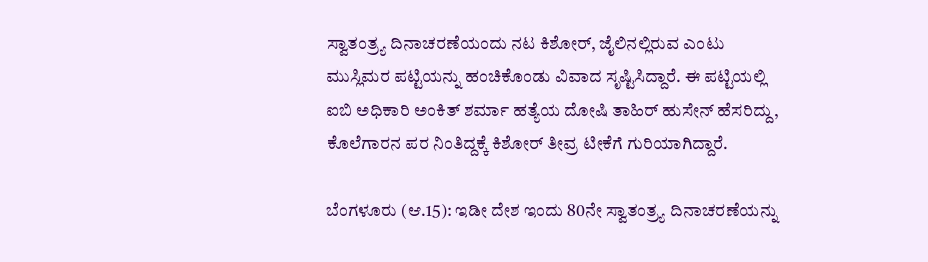ಸ್ವಾತಂತ್ರ್ಯ ದಿನಾಚರಣೆಯಂದು ನಟ ಕಿಶೋರ್, ಜೈಲಿನಲ್ಲಿರುವ ಎಂಟು ಮುಸ್ಲಿಮರ ಪಟ್ಟಿಯನ್ನು ಹಂಚಿಕೊಂಡು ವಿವಾದ ಸೃಷ್ಟಿಸಿದ್ದಾರೆ. ಈ ಪಟ್ಟಿಯಲ್ಲಿ ಐಬಿ ಅಧಿಕಾರಿ ಅಂಕಿತ್ ಶರ್ಮಾ ಹತ್ಯೆಯ ದೋಷಿ ತಾಹಿರ್ ಹುಸೇನ್ ಹೆಸರಿದ್ದು, ಕೊಲೆಗಾರನ ಪರ ನಿಂತಿದ್ದಕ್ಕೆ ಕಿಶೋರ್ ತೀವ್ರ ಟೀಕೆಗೆ ಗುರಿಯಾಗಿದ್ದಾರೆ.

ಬೆಂಗಳೂರು (ಆ.15): ಇಡೀ ದೇಶ ಇಂದು 80ನೇ ಸ್ವಾತಂತ್ರ್ಯ ದಿನಾಚರಣೆಯನ್ನು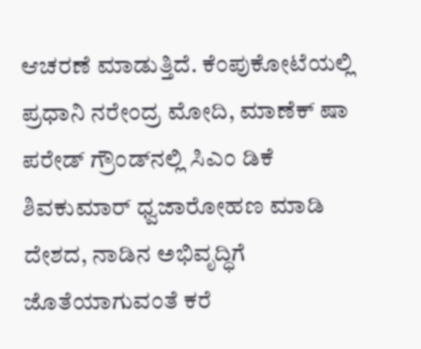ಆಚರಣೆ ಮಾಡುತ್ತಿದೆ. ಕೆಂಪುಕೋಟೆಯಲ್ಲಿ ಪ್ರಧಾನಿ ನರೇಂದ್ರ ಮೋದಿ, ಮಾಣೆಕ್‌ ಷಾ ಪರೇಡ್‌ ಗ್ರೌಂಡ್‌ನಲ್ಲಿ ಸಿಎಂ ಡಿಕೆ ಶಿವಕುಮಾರ್‌ ಧ್ವಜಾರೋಹಣ ಮಾಡಿ ದೇಶದ, ನಾಡಿನ ಅಭಿವೃದ್ಧಿಗೆ ಜೊತೆಯಾಗುವಂತೆ ಕರೆ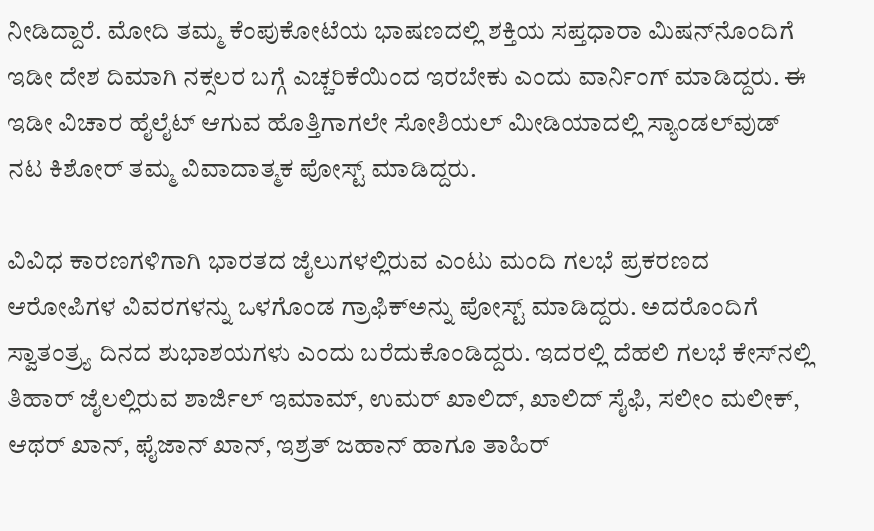ನೀಡಿದ್ದಾರೆ. ಮೋದಿ ತಮ್ಮ ಕೆಂಪುಕೋಟೆಯ ಭಾಷಣದಲ್ಲಿ ಶಕ್ತಿಯ ಸಪ್ತಧಾರಾ ಮಿಷನ್‌ನೊಂದಿಗೆ ಇಡೀ ದೇಶ ದಿಮಾಗಿ ನಕ್ಸಲರ ಬಗ್ಗೆ ಎಚ್ಚರಿಕೆಯಿಂದ ಇರಬೇಕು ಎಂದು ವಾರ್ನಿಂಗ್‌ ಮಾಡಿದ್ದರು. ಈ ಇಡೀ ವಿಚಾರ ಹೈಲೈಟ್‌ ಆಗುವ ಹೊತ್ತಿಗಾಗಲೇ ಸೋಶಿಯಲ್‌ ಮೀಡಿಯಾದಲ್ಲಿ ಸ್ಯಾಂಡಲ್‌ವುಡ್‌ ನಟ ಕಿಶೋರ್‌ ತಮ್ಮ ವಿವಾದಾತ್ಮಕ ಪೋಸ್ಟ್‌ ಮಾಡಿದ್ದರು.

ವಿವಿಧ ಕಾರಣಗಳಿಗಾಗಿ ಭಾರತದ ಜೈಲುಗಳಲ್ಲಿರುವ ಎಂಟು ಮಂದಿ ಗಲಭೆ ಪ್ರಕರಣದ ಆರೋಪಿಗಳ ವಿವರಗಳನ್ನು ಒಳಗೊಂಡ ಗ್ರಾಫಿಕ್‌ಅನ್ನು ಪೋಸ್ಟ್‌ ಮಾಡಿದ್ದರು. ಅದರೊಂದಿಗೆ ಸ್ವಾತಂತ್ರ್ಯ ದಿನದ ಶುಭಾಶಯಗಳು ಎಂದು ಬರೆದುಕೊಂಡಿದ್ದರು. ಇದರಲ್ಲಿ ದೆಹಲಿ ಗಲಭೆ ಕೇಸ್‌ನಲ್ಲಿ ತಿಹಾರ್‌ ಜೈಲಲ್ಲಿರುವ ಶಾರ್ಜಿಲ್‌ ಇಮಾಮ್‌, ಉಮರ್‌ ಖಾಲಿದ್‌, ಖಾಲಿದ್‌ ಸೈಫಿ, ಸಲೀಂ ಮಲೀಕ್‌, ಆಥರ್‌ ಖಾನ್‌, ಫೈಜಾನ್‌ ಖಾನ್‌, ಇಶ್ರತ್‌ ಜಹಾನ್‌ ಹಾಗೂ ತಾಹಿರ್‌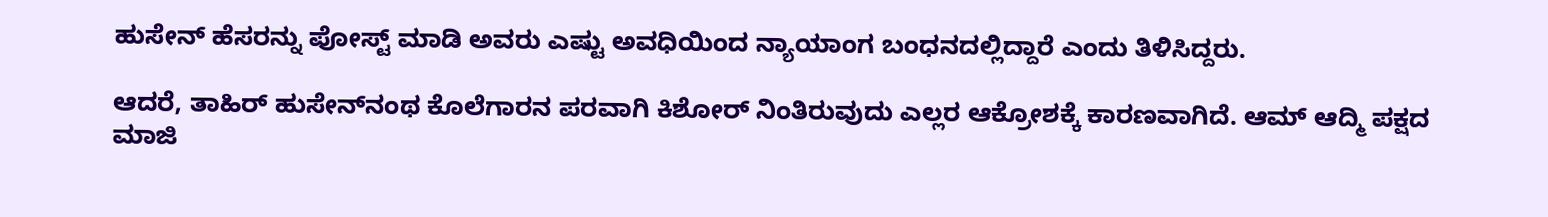ಹುಸೇನ್‌ ಹೆಸರನ್ನು ಪೋಸ್ಟ್ ಮಾಡಿ ಅವರು ಎಷ್ಟು ಅವಧಿಯಿಂದ ನ್ಯಾಯಾಂಗ ಬಂಧನದಲ್ಲಿದ್ದಾರೆ ಎಂದು ತಿಳಿಸಿದ್ದರು.

ಆದರೆ, ತಾಹಿರ್‌ ಹುಸೇನ್‌ನಂಥ ಕೊಲೆಗಾರನ ಪರವಾಗಿ ಕಿಶೋರ್‌ ನಿಂತಿರುವುದು ಎಲ್ಲರ ಆಕ್ರೋಶಕ್ಕೆ ಕಾರಣವಾಗಿದೆ. ಆಮ್‌ ಆದ್ಮಿ ಪಕ್ಷದ ಮಾಜಿ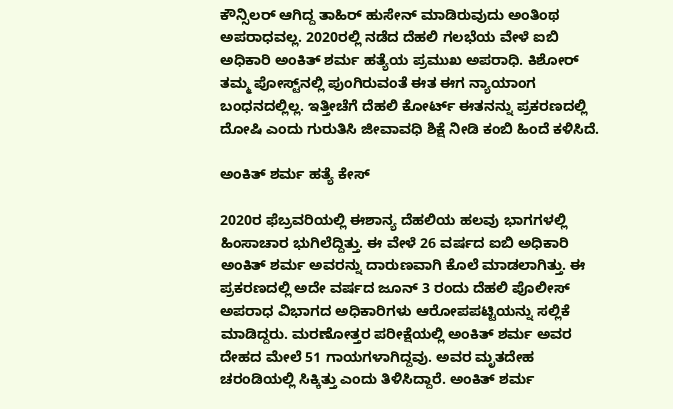ಕೌನ್ಸಿಲರ್‌ ಆಗಿದ್ದ ತಾಹಿರ್‌ ಹುಸೇನ್‌ ಮಾಡಿರುವುದು ಅಂತಿಂಥ ಅಪರಾಧವಲ್ಲ. 2020ರಲ್ಲಿ ನಡೆದ ದೆಹಲಿ ಗಲಭೆಯ ವೇಳೆ ಐಬಿ ಅಧಿಕಾರಿ ಅಂಕಿತ್‌ ಶರ್ಮ ಹತ್ಯೆಯ ಪ್ರಮುಖ ಅಪರಾಧಿ. ಕಿಶೋರ್‌ ತಮ್ಮ ಪೋಸ್ಟ್‌ನಲ್ಲಿ ಪುಂಗಿರುವಂತೆ ಈತ ಈಗ ನ್ಯಾಯಾಂಗ ಬಂಧನದಲ್ಲಿಲ್ಲ. ಇತ್ತೀಚೆಗೆ ದೆಹಲಿ ಕೋರ್ಟ್‌ ಈತನನ್ನು ಪ್ರಕರಣದಲ್ಲಿ ದೋಷಿ ಎಂದು ಗುರುತಿಸಿ ಜೀವಾವಧಿ ಶಿಕ್ಷೆ ನೀಡಿ ಕಂಬಿ ಹಿಂದೆ ಕಳಿಸಿದೆ.

ಅಂಕಿತ್‌ ಶರ್ಮ ಹತ್ಯೆ ಕೇಸ್‌

2020ರ ಫೆಬ್ರವರಿಯಲ್ಲಿ ಈಶಾನ್ಯ ದೆಹಲಿಯ ಹಲವು ಭಾಗಗಳಲ್ಲಿ ಹಿಂಸಾಚಾರ ಭುಗಿಲೆದ್ದಿತ್ತು. ಈ ವೇಳೆ 26 ವರ್ಷದ ಐಬಿ ಅಧಿಕಾರಿ ಅಂಕಿತ್‌ ಶರ್ಮ ಅವರನ್ನು ದಾರುಣವಾಗಿ ಕೊಲೆ ಮಾಡಲಾಗಿತ್ತು. ಈ ಪ್ರಕರಣದಲ್ಲಿ ಅದೇ ವರ್ಷದ ಜೂನ್‌ 3 ರಂದು ದೆಹಲಿ ಪೊಲೀಸ್ ಅಪರಾಧ ವಿಭಾಗದ ಅಧಿಕಾರಿಗಳು ಆರೋಪಪಟ್ಟಿಯನ್ನು ಸಲ್ಲಿಕೆ ಮಾಡಿದ್ದರು. ಮರಣೋತ್ತರ ಪರೀಕ್ಷೆಯಲ್ಲಿ ಅಂಕಿತ್‌ ಶರ್ಮ ಅವರ ದೇಹದ ಮೇಲೆ 51 ಗಾಯಗಳಾಗಿದ್ದವು. ಅವರ ಮೃತದೇಹ ಚರಂಡಿಯಲ್ಲಿ ಸಿಕ್ಕಿತ್ತು ಎಂದು ತಿಳಿಸಿದ್ದಾರೆ. ಅಂಕಿತ್‌ ಶರ್ಮ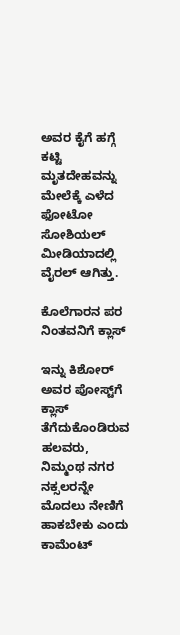ಅವರ ಕೈಗೆ ಹಗ್ಗೆ ಕಟ್ಟಿ ಮೃತದೇಹವನ್ನು ಮೇಲೆಕ್ಕೆ ಎಳೆದ ಫೋಟೋ ಸೋಶಿಯಲ್‌ ಮೀಡಿಯಾದಲ್ಲಿ ವೈರಲ್‌ ಆಗಿತ್ತು.

ಕೊಲೆಗಾರನ ಪರ ನಿಂತವನಿಗೆ ಕ್ಲಾಸ್‌

ಇನ್ನು ಕಿಶೋರ್‌ ಅವರ ಪೋಸ್ಟ್‌ಗೆ ಕ್ಲಾಸ್‌ ತೆಗೆದುಕೊಂಡಿರುವ ಹಲವರು, ನಿಮ್ಮಂಥ ನಗರ ನಕ್ಸಲರನ್ನೇ ಮೊದಲು ನೇಣಿಗೆ ಹಾಕಬೇಕು ಎಂದು ಕಾಮೆಂಟ್‌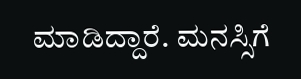ಮಾಡಿದ್ದಾರೆ. ಮನಸ್ಸಿಗೆ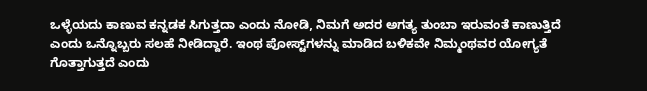ಒಳ್ಳೆಯದು ಕಾಣುವ ಕನ್ನಡಕ ಸಿಗುತ್ತದಾ ಎಂದು ನೋಡಿ, ನಿಮಗೆ ಅದರ ಅಗತ್ಯ ತುಂಬಾ ಇರುವಂತೆ ಕಾಣುತ್ತಿದೆ ಎಂದು ಒನ್ನೊಬ್ಬರು ಸಲಹೆ ನೀಡಿದ್ದಾರೆ. ಇಂಥ ಪೋಸ್ಟ್‌ಗಳನ್ನು ಮಾಡಿದ ಬಳಿಕವೇ ನಿಮ್ಮಂಥವರ ಯೋಗ್ಯತೆ ಗೊತ್ತಾಗುತ್ತದೆ ಎಂದು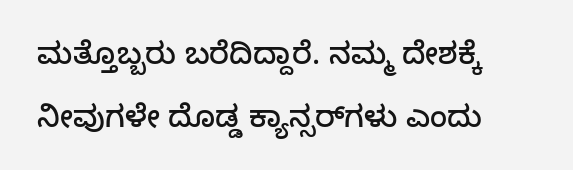ಮತ್ತೊಬ್ಬರು ಬರೆದಿದ್ದಾರೆ. ನಮ್ಮ ದೇಶಕ್ಕೆ ನೀವುಗಳೇ ದೊಡ್ಡ ಕ್ಯಾನ್ಸರ್‌ಗಳು ಎಂದು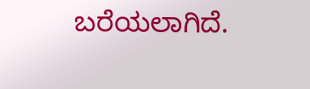ಬರೆಯಲಾಗಿದೆ.